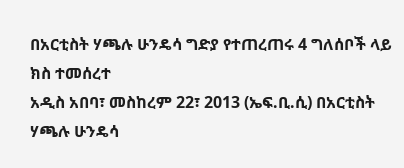በአርቲስት ሃጫሉ ሁንዴሳ ግድያ የተጠረጠሩ 4 ግለሰቦች ላይ ክስ ተመሰረተ
አዲስ አበባ፣ መስከረም 22፣ 2013 (ኤፍ.ቢ.ሲ) በአርቲስት ሃጫሉ ሁንዴሳ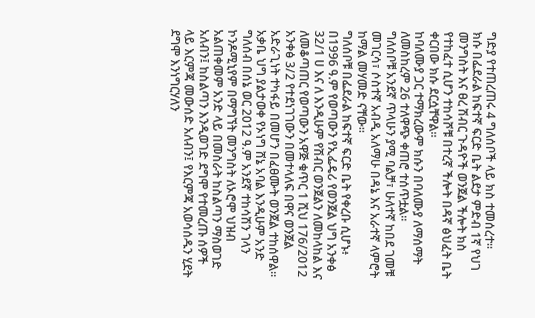ግድያ የተጠረጠሩ 4 ግለሰቦች ላይ ክስ ተመሰረተ፡፡
ክሱ በፌደራል ከፍተኛ ፍርድ ቤት ልደታ ምድብ 1ኛ የህገ መንግስት እና ፀረ ሽብር ጉዳዮች ወንጀል ችሎት ክስ የተከፈተ ሲሆን ተከሳሾቹ በተረኛ ችሎት በዳኛ ፅህፈት ቤት ቀርበው ክሱ ደርሷቸዋል፡፡
ከባለሙያ ጋር ተማክረውም ክሱን በባለሙያ ለማሰማት ለመስከረም 26 ተለዋጭ ቀጠሮ ተሰጥቷል፡፡
ግለሰቦቹ አንደኛ ጥላሁን ያሚ ባልቻ፣ ሁለተኛ ከበደ ገመቹ መገርሳ፣ ሶስተኛ አብዲ አለማሁ በዳኔ እና አራተኛ ላምሮት ከማል መሃመድ ናቸው፡፡
ግለሰቦቹ በፌደራል ከፍተኛ ፍርድ ቤት የቀረቡ ሲሆኑ፥ በ1996 ዓ.ም የወጣውን የኢፌዴሪ የወንጀል ህግ አንቀፅ 32/1 ሀ እና ለ እንዲሁም የሽብር ወንጀልን ለመከላከል እና ለመቆጣጠር የወጣውን አዋጅ ቁጥር 1 ሺህ 176/2012 አንቀፅ 3/2 የተደነገገውን በመተላለፍ በዋና ወንጀል አድራጊነት ተካፋይ በመሆን በፈፀሙት ወንጀል ተከሰዋል፡፡
አቃቤ ህግ ያልታወቀ የኦነግ ሸኔ አባል እንዲሁም አንድ ግለሰብ በሰኔ ወር 2012 ዓ.ም አንደኛ ተከሳሽን ገላን ኮንዶሚኒየም በማግኘት መንግስት ለኦሮሞ ህዝብ አልጠቀመም አንድ ላይ በመስራት ከስልጣን ማስወገድ አለብን፤ ከስልጣን እንዲወገድ ደግሞ የተመረጡ ሰዎች ላይ እርምጃ መውሰድ አለብን፤ የእርምጃ አወሳሰዱን ሂደት ደግሞ እንነግርሃለን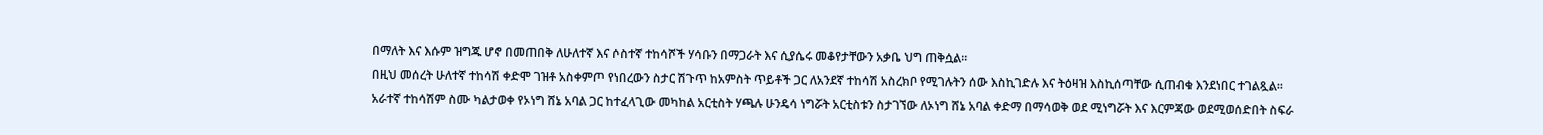በማለት እና እሱም ዝግጁ ሆኖ በመጠበቅ ለሁለተኛ እና ሶስተኛ ተከሳሾች ሃሳቡን በማጋራት እና ሲያሴሩ መቆየታቸውን አቃቤ ህግ ጠቅሷል፡፡
በዚህ መሰረት ሁለተኛ ተከሳሽ ቀድሞ ገዝቶ አስቀምጦ የነበረውን ስታር ሽጉጥ ከአምስት ጥይቶች ጋር ለአንደኛ ተከሳሽ አስረክቦ የሚገሉትን ሰው እስኪገድሉ እና ትዕዛዝ እስኪሰጣቸው ሲጠብቁ እንደነበር ተገልጿል፡፡
አራተኛ ተከሳሽም ስሙ ካልታወቀ የኦነግ ሸኔ አባል ጋር ከተፈላጊው መካከል አርቲስት ሃጫሉ ሁንዴሳ ነግሯት አርቲስቱን ስታገኘው ለኦነግ ሸኔ አባል ቀድማ በማሳወቅ ወደ ሚነግሯት እና እርምጃው ወደሚወሰድበት ስፍራ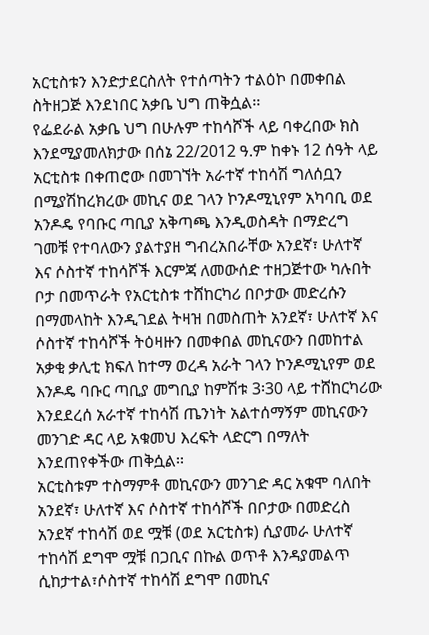አርቲስቱን እንድታደርስለት የተሰጣትን ተልዕኮ በመቀበል ስትዘጋጅ እንደነበር አቃቤ ህግ ጠቅሷል፡፡
የፌደራል አቃቤ ህግ በሁሉም ተከሳሾች ላይ ባቀረበው ክስ እንደሚያመለክታው በሰኔ 22/2012 ዓ.ም ከቀኑ 12 ሰዓት ላይ አርቲስቱ በቀጠሮው በመገኘት አራተኛ ተከሳሽ ግለሰቧን በሚያሽከረክረው መኪና ወደ ገላን ኮንዶሚኒየም አካባቢ ወደ አንዶዴ የባቡር ጣቢያ አቅጣጫ እንዲወስዳት በማድረግ ገመቹ የተባለውን ያልተያዘ ግብረአበራቸው አንደኛ፣ ሁለተኛ እና ሶስተኛ ተከሳሾች እርምጃ ለመውሰድ ተዘጋጅተው ካሉበት ቦታ በመጥራት የአርቲስቱ ተሸከርካሪ በቦታው መድረሱን በማመላከት እንዲገደል ትዛዝ በመስጠት አንደኛ፣ ሁለተኛ እና ሶስተኛ ተከሳሾች ትዕዛዙን በመቀበል መኪናውን በመከተል አቃቂ ቃሊቲ ክፍለ ከተማ ወረዳ አራት ገላን ኮንዶሚኒየም ወደ እንዶዴ ባቡር ጣቢያ መግቢያ ከምሽቱ 3፡30 ላይ ተሸከርካሪው እንደደረሰ አራተኛ ተከሳሽ ጤንነት አልተሰማኝም መኪናውን መንገድ ዳር ላይ አቁመህ እረፍት ላድርግ በማለት እንደጠየቀችው ጠቅሷል፡፡
አርቲስቱም ተስማምቶ መኪናውን መንገድ ዳር አቁሞ ባለበት አንደኛ፣ ሁለተኛ እና ሶስተኛ ተከሳሾች በቦታው በመድረስ አንደኛ ተከሳሽ ወደ ሟቹ (ወደ አርቲስቱ) ሲያመራ ሁለተኛ ተከሳሽ ደግሞ ሟቹ በጋቢና በኩል ወጥቶ እንዳያመልጥ ሲከታተል፣ሶስተኛ ተከሳሽ ደግሞ በመኪና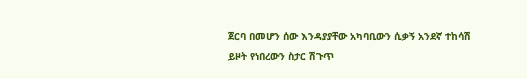ጀርባ በመሆን ሰው እንዳያያቸው አካባቢውን ሲቃኝ አንደኛ ተከሳሽ ይዞት የነበረውን ስታር ሽጉጥ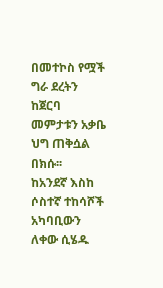በመተኮስ የሟች ግራ ደረትን ከጀርባ መምታቱን አቃቤ ህግ ጠቅሷል በክሱ፡፡
ከአንደኛ እስከ ሶስተኛ ተከሳሾች አካባቢውን ለቀው ሲሄዱ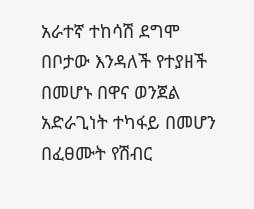አራተኛ ተከሳሽ ደግሞ በቦታው እንዳለች የተያዘች በመሆኑ በዋና ወንጀል አድራጊነት ተካፋይ በመሆን በፈፀሙት የሽብር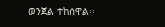ወንጀል ተከሰዋል፡፡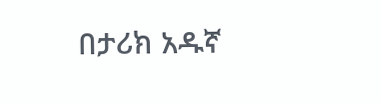በታሪክ አዱኛ